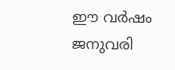ഈ വര്‍ഷം ജനുവരി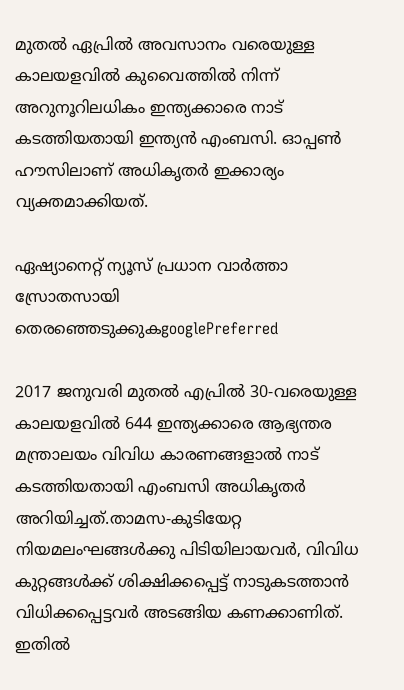മുതല്‍ ഏപ്രില്‍ അവസാനം വരെയുള്ള കാലയളവില്‍ കുവൈത്തില്‍ നിന്ന് അറുനൂറിലധികം ഇന്ത്യക്കാരെ നാട് കടത്തിയതായി ഇന്ത്യന്‍ എംബസി. ഓപ്പണ്‍ ഹൗസിലാണ് അധികൃതര്‍ ഇക്കാര്യം വ്യക്തമാക്കിയത്.

ഏഷ്യാനെറ്റ് ന്യൂസ് പ്രധാന വാർത്താ സ്രോതസായി തെരഞ്ഞെടുക്കുകgooglePreferred

2017 ജനുവരി മുതല്‍ എപ്രില്‍ 30-വരെയുള്ള കാലയളവില്‍ 644 ഇന്ത്യക്കാരെ ആഭ്യന്തര മന്ത്രാലയം വിവിധ കാരണങ്ങളാല്‍ നാട് കടത്തിയതായി എംബസി അധികൃതര്‍ അറിയിച്ചത്.താമസ-കുടിയേറ്റ നിയമലംഘങ്ങള്‍ക്കു പിടിയിലായവര്‍, വിവിധ കുറ്റങ്ങള്‍ക്ക് ശിക്ഷിക്കപ്പെട്ട് നാടുകടത്താന്‍ വിധിക്കപ്പെട്ടവര്‍ അടങ്ങിയ കണക്കാണിത്. ഇതില്‍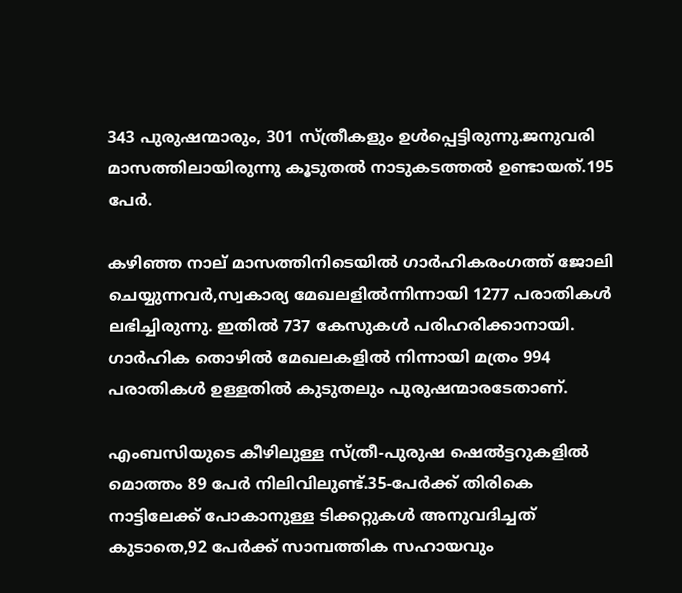343 പുരുഷന്മാരും, 301 സ്ത്രീകളും ഉള്‍പ്പെട്ടിരുന്നു.ജനുവരി മാസത്തിലായിരുന്നു കൂടുതല്‍ നാടുകടത്തല്‍ ഉണ്ടായത്.195 പേര്‍.

കഴിഞ്ഞ നാല് മാസത്തിനിടെയില്‍ ഗാര്‍ഹികരംഗത്ത് ജോലി ചെയ്യുന്നവര്‍,സ്വകാര്യ മേഖലളില്‍ന്നിന്നായി 1277 പരാതികള്‍ ലഭിച്ചിരുന്നു. ഇതില്‍ 737 കേസുകള്‍ പരിഹരിക്കാനായി. ഗാര്‍ഹിക തൊഴില്‍ മേഖലകളില്‍ നിന്നായി മത്രം 994 പരാതികള്‍ ഉള്ളതില്‍ കുടുതലും പുരുഷന്മാരടേതാണ്.

എംബസിയുടെ കീഴിലുള്ള സ്ത്രീ-പുരുഷ ഷെല്‍ട്ടറുകളില്‍ മൊത്തം 89 പേര്‍ നിലിവിലുണ്ട്.35-പേര്‍ക്ക് തിരികെ നാട്ടിലേക്ക് പോകാനുള്ള ടിക്കറ്റുകള്‍ അനുവദിച്ചത് കുടാതെ,92 പേര്‍ക്ക് സാമ്പത്തിക സഹായവും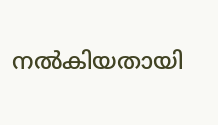നല്‍കിയതായി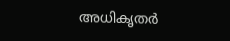അധികൃതര്‍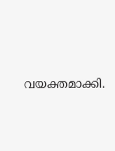വയക്തമാക്കി.